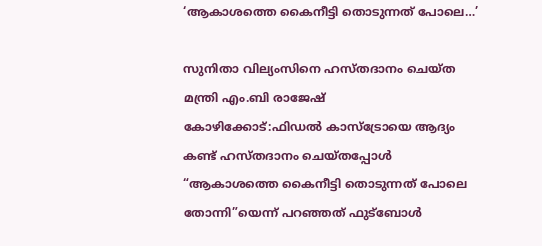‘ആകാശത്തെ കൈനീട്ടി തൊടുന്നത് പോലെ…’

സുനിതാ വില്യംസിനെ ഹസ്തദാനം ചെയ്ത മന്ത്രി എം.ബി രാജേഷ്
കോഴിക്കോട്:ഫിഡൽ കാസ്ട്രോയെ ആദ്യം കണ്ട് ഹസ്തദാനം ചെയ്തപ്പോൾ “ആകാശത്തെ കൈനീട്ടി തൊടുന്നത് പോലെ തോന്നി”യെന്ന് പറഞ്ഞത് ഫുട്ബോൾ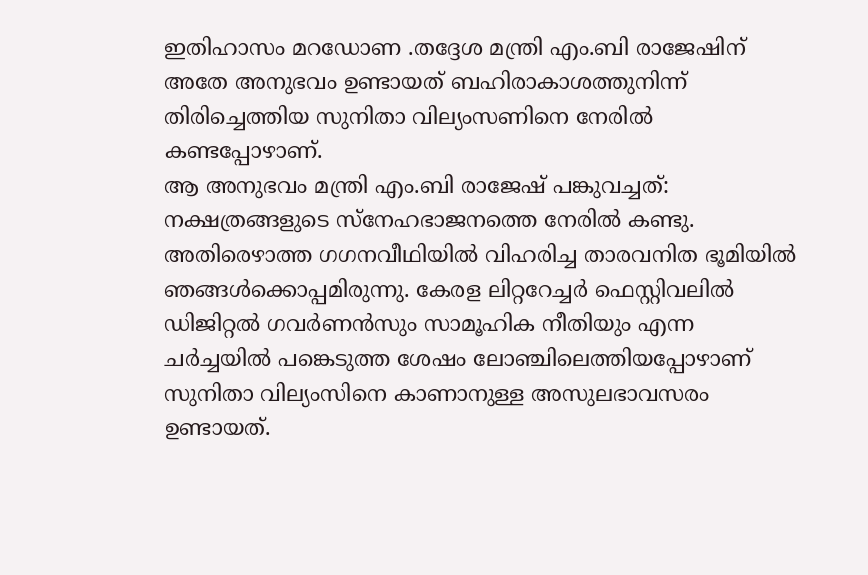ഇതിഹാസം മറഡോണ .തദ്ദേശ മന്ത്രി എം.ബി രാജേഷിന് അതേ അനുഭവം ഉണ്ടായത് ബഹിരാകാശത്തുനിന്ന് തിരിച്ചെത്തിയ സുനിതാ വില്യംസണിനെ നേരിൽ കണ്ടപ്പോഴാണ്.
ആ അനുഭവം മന്ത്രി എം.ബി രാജേഷ് പങ്കുവച്ചത്:
നക്ഷത്രങ്ങളുടെ സ്നേഹഭാജനത്തെ നേരിൽ കണ്ടു. അതിരെഴാത്ത ഗഗനവീഥിയിൽ വിഹരിച്ച താരവനിത ഭൂമിയിൽ ഞങ്ങൾക്കൊപ്പമിരുന്നു. കേരള ലിറ്ററേച്ചർ ഫെസ്റ്റിവലിൽ ഡിജിറ്റൽ ഗവർണൻസും സാമൂഹിക നീതിയും എന്ന ചർച്ചയിൽ പങ്കെടുത്ത ശേഷം ലോഞ്ചിലെത്തിയപ്പോഴാണ് സുനിതാ വില്യംസിനെ കാണാനുള്ള അസുലഭാവസരം ഉണ്ടായത്.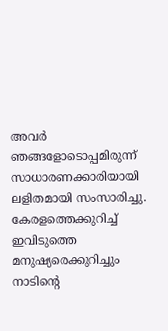അവർ ഞങ്ങളോടൊപ്പമിരുന്ന് സാധാരണക്കാരിയായി ലളിതമായി സംസാരിച്ചു. കേരളത്തെക്കുറിച്ച് ഇവിടുത്തെ മനുഷ്യരെക്കുറിച്ചും നാടിന്റെ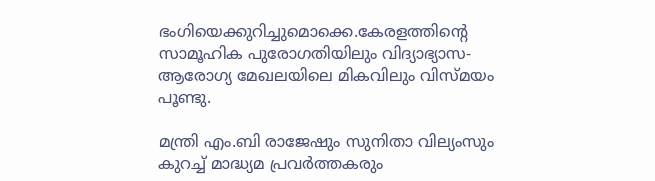ഭംഗിയെക്കുറിച്ചുമൊക്കെ.കേരളത്തിൻ്റെ സാമൂഹിക പുരോഗതിയിലും വിദ്യാഭ്യാസ-ആരോഗ്യ മേഖലയിലെ മികവിലും വിസ്മയം പൂണ്ടു.

മന്ത്രി എം.ബി രാജേഷും സുനിതാ വില്യംസും
കുറച്ച് മാദ്ധ്യമ പ്രവർത്തകരും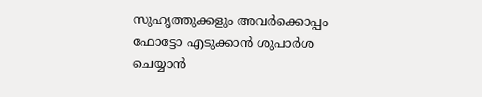സുഹൃത്തുക്കളും അവർക്കൊപ്പം ഫോട്ടോ എടുക്കാൻ ശുപാർശ ചെയ്യാൻ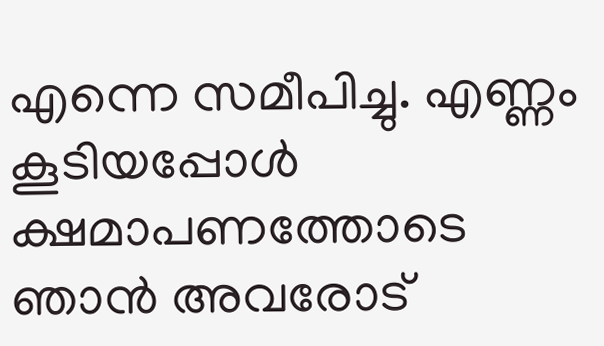എന്നെ സമീപിച്ചു. എണ്ണം കൂടിയപ്പോൾ ക്ഷമാപണത്തോടെ ഞാൻ അവരോട്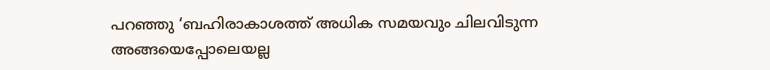പറഞ്ഞു ‘ബഹിരാകാശത്ത് അധിക സമയവും ചിലവിടുന്ന അങ്ങയെപ്പോലെയല്ല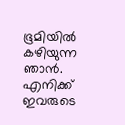ഭൂമിയിൽ കഴിയുന്ന ഞാൻ. എനിക്ക് ഇവരുടെ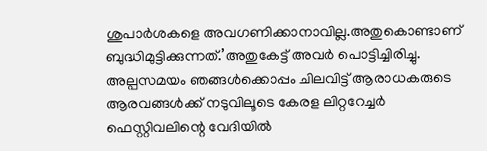ശുപാർശകളെ അവഗണിക്കാനാവില്ല.അതുകൊണ്ടാണ് ബുദ്ധിമുട്ടിക്കുന്നത്.’അതുകേട്ട് അവർ പൊട്ടിച്ചിരിച്ചു.
അല്പസമയം ഞങ്ങൾക്കൊപ്പം ചിലവിട്ട് ആരാധകരുടെ ആരവങ്ങൾക്ക് നടുവിലൂടെ കേരള ലിറ്ററേച്ചർ ഫെസ്റ്റിവലിന്റെ വേദിയിൽ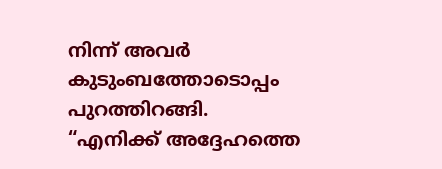നിന്ന് അവർ കുടുംബത്തോടൊപ്പം പുറത്തിറങ്ങി.
“എനിക്ക് അദ്ദേഹത്തെ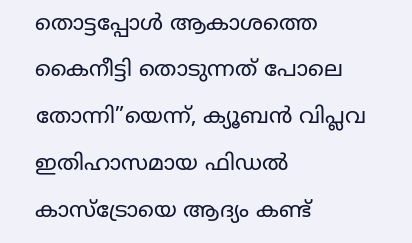തൊട്ടപ്പോൾ ആകാശത്തെ കൈനീട്ടി തൊടുന്നത് പോലെ തോന്നി”യെന്ന്, ക്യൂബൻ വിപ്ലവ ഇതിഹാസമായ ഫിഡൽ കാസ്ട്രോയെ ആദ്യം കണ്ട്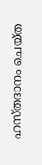ഹസ്തദാനം ചെയ്ത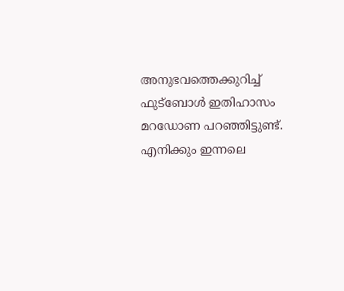അനുഭവത്തെക്കുറിച്ച് ഫുട്ബോൾ ഇതിഹാസം മറഡോണ പറഞ്ഞിട്ടുണ്ട്. എനിക്കും ഇന്നലെ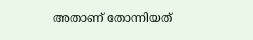അതാണ് തോന്നിയത്